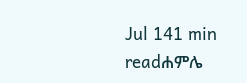Jul 141 min readሐምሌ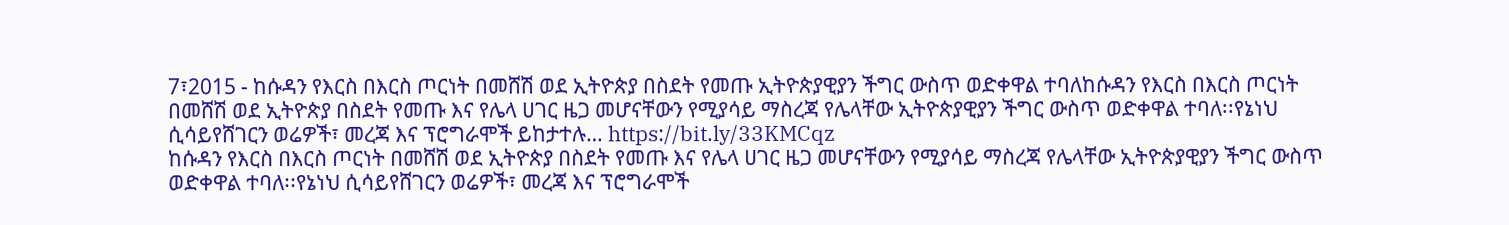7፣2015 - ከሱዳን የእርስ በእርስ ጦርነት በመሸሽ ወደ ኢትዮጵያ በስደት የመጡ ኢትዮጵያዊያን ችግር ውስጥ ወድቀዋል ተባለከሱዳን የእርስ በእርስ ጦርነት በመሸሽ ወደ ኢትዮጵያ በስደት የመጡ እና የሌላ ሀገር ዜጋ መሆናቸውን የሚያሳይ ማስረጃ የሌላቸው ኢትዮጵያዊያን ችግር ውስጥ ወድቀዋል ተባለ፡፡የኔነህ ሲሳይየሸገርን ወሬዎች፣ መረጃ እና ፕሮግራሞች ይከታተሉ… https://bit.ly/33KMCqz
ከሱዳን የእርስ በእርስ ጦርነት በመሸሽ ወደ ኢትዮጵያ በስደት የመጡ እና የሌላ ሀገር ዜጋ መሆናቸውን የሚያሳይ ማስረጃ የሌላቸው ኢትዮጵያዊያን ችግር ውስጥ ወድቀዋል ተባለ፡፡የኔነህ ሲሳይየሸገርን ወሬዎች፣ መረጃ እና ፕሮግራሞች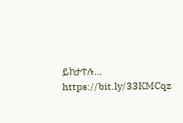ይከታተሉ… https://bit.ly/33KMCqz